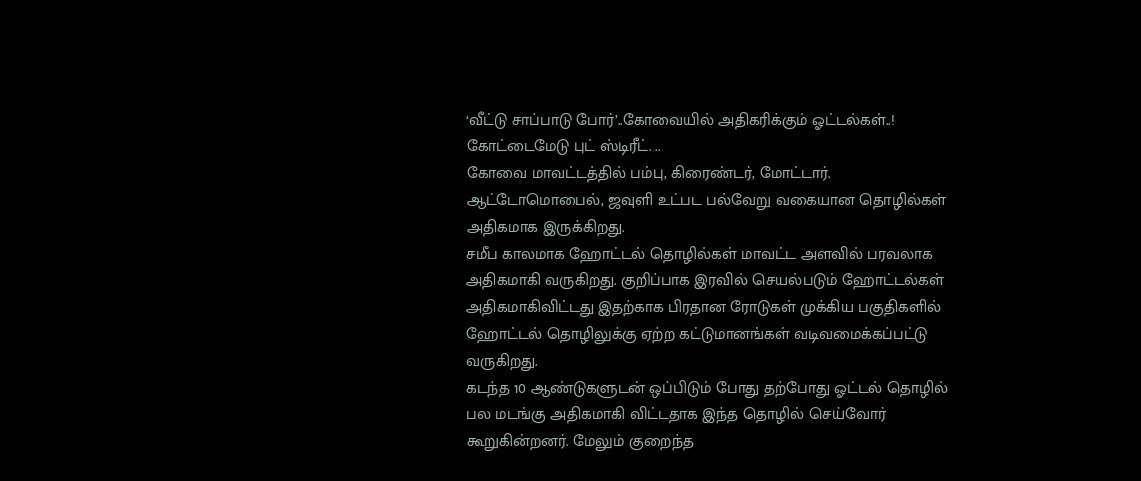‘வீட்டு சாப்பாடு போர்’..கோவையில் அதிகரிக்கும் ஓட்டல்கள்..!
கோட்டைமேடு புட் ஸ்டிரீட். ..
கோவை மாவட்டத்தில் பம்பு, கிரைண்டர், மோட்டார். ஆட்டோமொபைல், ஜவுளி உட்பட பல்வேறு வகையான தொழில்கள் அதிகமாக இருக்கிறது.
சமீப காலமாக ஹோட்டல் தொழில்கள் மாவட்ட அளவில் பரவலாக அதிகமாகி வருகிறது. குறிப்பாக இரவில் செயல்படும் ஹோட்டல்கள் அதிகமாகிவிட்டது இதற்காக பிரதான ரோடுகள் முக்கிய பகுதிகளில் ஹோட்டல் தொழிலுக்கு ஏற்ற கட்டுமானங்கள் வடிவமைக்கப்பட்டு வருகிறது.
கடந்த 10 ஆண்டுகளுடன் ஒப்பிடும் போது தற்போது ஓட்டல் தொழில் பல மடங்கு அதிகமாகி விட்டதாக இந்த தொழில் செய்வோர் கூறுகின்றனர். மேலும் குறைந்த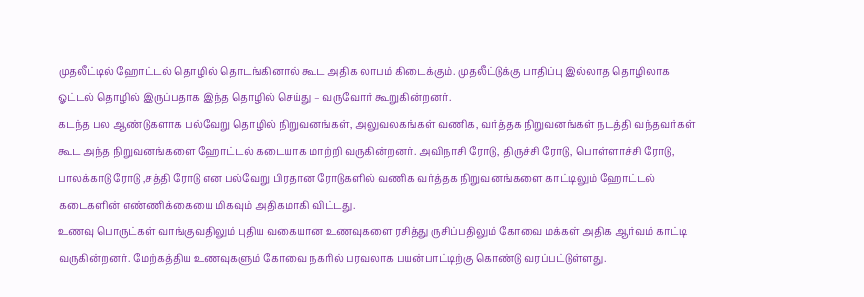முதலீட்டில் ஹோட்டல் தொழில் தொடங்கினால் கூட அதிக லாபம் கிடைக்கும். முதலீட்டுக்கு பாதிப்பு இல்லாத தொழிலாக ஓட்டல் தொழில் இருப்பதாக இந்த தொழில் செய்து – வருவோர் கூறுகின்றனர்.
கடந்த பல ஆண்டுகளாக பல்வேறு தொழில் நிறுவனங்கள், அலுவலகங்கள் வணிக, வர்த்தக நிறுவனங்கள் நடத்தி வந்தவர்கள் கூட அந்த நிறுவனங்களை ஹோட்டல் கடையாக மாற்றி வருகின்றனர். அவிநாசி ரோடு, திருச்சி ரோடு, பொள்ளாச்சி ரோடு, பாலக்காடு ரோடு ,சத்தி ரோடு என பல்வேறு பிரதான ரோடுகளில் வணிக வர்த்தக நிறுவனங்களை காட்டிலும் ஹோட்டல் கடைகளின் எண்ணிக்கையை மிகவும் அதிகமாகி விட்டது.
உணவு பொருட்கள் வாங்குவதிலும் புதிய வகையான உணவுகளை ரசித்து ருசிப்பதிலும் கோவை மக்கள் அதிக ஆர்வம் காட்டி வருகின்றனர். மேற்கத்திய உணவுகளும் கோவை நகரில் பரவலாக பயன்பாட்டிற்கு கொண்டு வரப்பட்டுள்ளது.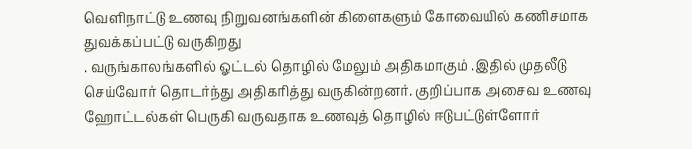வெளிநாட்டு உணவு நிறுவனங்களின் கிளைகளும் கோவையில் கணிசமாக துவக்கப்பட்டு வருகிறது
. வருங்காலங்களில் ஓட்டல் தொழில் மேலும் அதிகமாகும் .இதில் முதலீடு செய்வோர் தொடர்ந்து அதிகரித்து வருகின்றனர். குறிப்பாக அசைவ உணவு ஹோட்டல்கள் பெருகி வருவதாக உணவுத் தொழில் ஈடுபட்டுள்ளோர்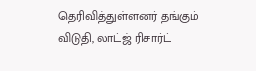தெரிவித்துள்ளனர் தங்கும் விடுதி, லாட்ஜ் ரிசார்ட்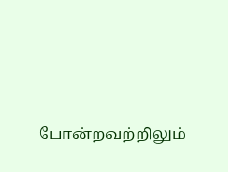போன்றவற்றிலும்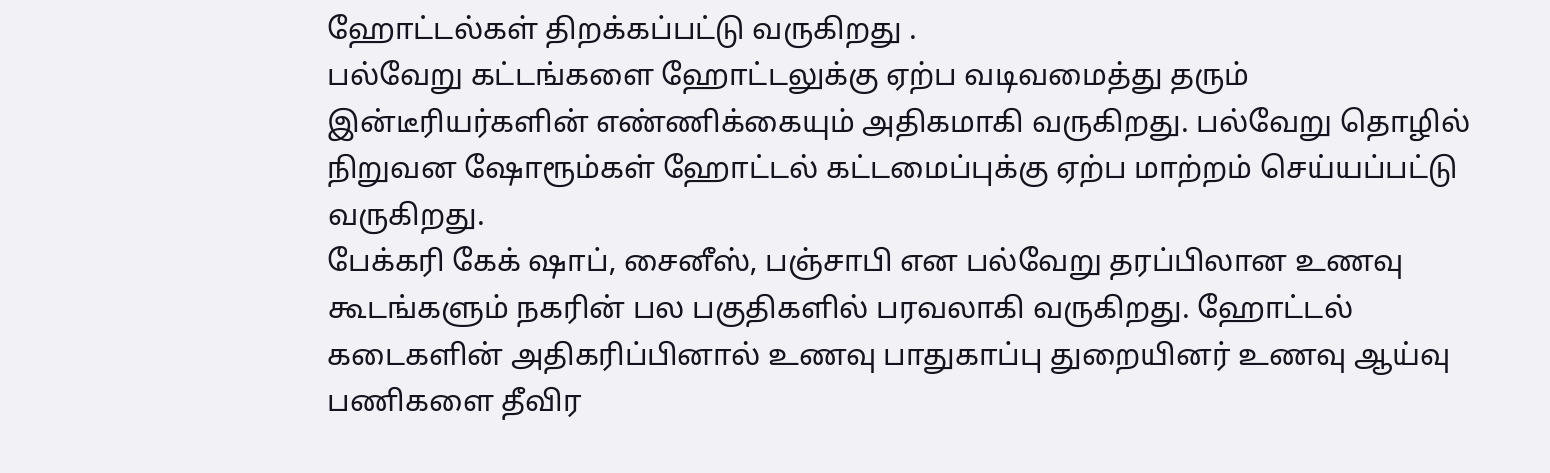ஹோட்டல்கள் திறக்கப்பட்டு வருகிறது .
பல்வேறு கட்டங்களை ஹோட்டலுக்கு ஏற்ப வடிவமைத்து தரும் இன்டீரியர்களின் எண்ணிக்கையும் அதிகமாகி வருகிறது. பல்வேறு தொழில் நிறுவன ஷோரூம்கள் ஹோட்டல் கட்டமைப்புக்கு ஏற்ப மாற்றம் செய்யப்பட்டு வருகிறது.
பேக்கரி கேக் ஷாப், சைனீஸ், பஞ்சாபி என பல்வேறு தரப்பிலான உணவு கூடங்களும் நகரின் பல பகுதிகளில் பரவலாகி வருகிறது. ஹோட்டல் கடைகளின் அதிகரிப்பினால் உணவு பாதுகாப்பு துறையினர் உணவு ஆய்வு பணிகளை தீவிர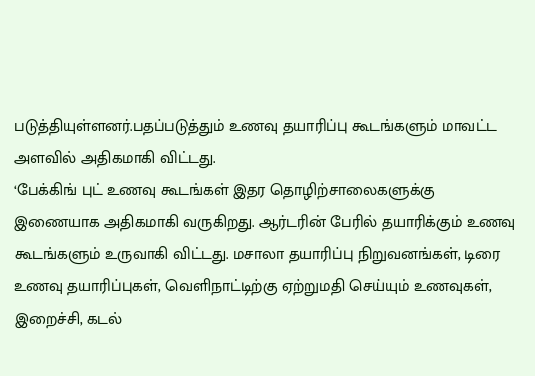படுத்தியுள்ளனர்.பதப்படுத்தும் உணவு தயாரிப்பு கூடங்களும் மாவட்ட அளவில் அதிகமாகி விட்டது.
‘பேக்கிங் புட் உணவு கூடங்கள் இதர தொழிற்சாலைகளுக்கு இணையாக அதிகமாகி வருகிறது. ஆர்டரின் பேரில் தயாரிக்கும் உணவு கூடங்களும் உருவாகி விட்டது. மசாலா தயாரிப்பு நிறுவனங்கள், டிரை உணவு தயாரிப்புகள், வெளிநாட்டிற்கு ஏற்றுமதி செய்யும் உணவுகள், இறைச்சி, கடல்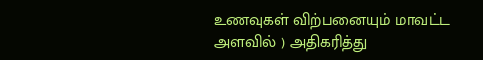உணவுகள் விற்பனையும் மாவட்ட அளவில் ) அதிகரித்து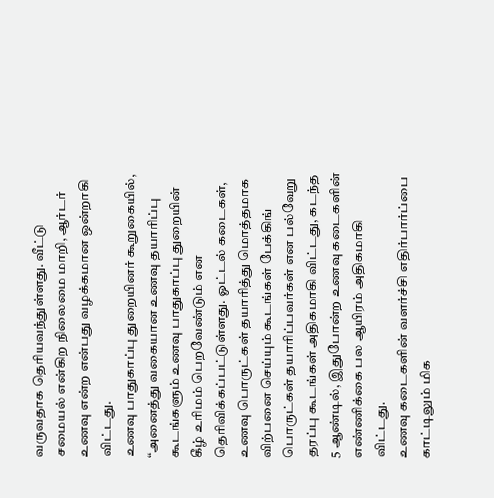வருவதாக தெரியவந்துள்ளது. வீட்டு சமையல் என்கிற நிலைமை மாறி, ஆர்டர் உணவு என்ற என்பது வழக்கமான ஒன்றாகி விட்டது.
உணவு பாதுகாப்பு துறையினர் கூறுகையில், “அனைத்து வகையான உணவு தயாரிப்பு கூடங்களும் உணவு பாதுகாப்பு துறையின் கீழ் உரிமம் பெறவேண்டும் என தெரிவிக்கப்பட்டுள்ளது. ஓட்டல் கடைகள், உணவு பொருட்கள் தயாரித்து மொத்தமாக விற்பனை செய்யும் கூடங்கள் பேக்கிங் பொருட்கள் தயாரிப்பவர்கள் என பல்வேறு தரப்பு கூடங்கள் அதிகமாகி விட்டது, கடந்த 5 ஆண்டில், இதுபோன்ற உணவு கடைகளின் எண்ணிக்கை பல ஆயிரம் அதிகமாகி விட்டது.
உணவு கடைகளின் வளர்ச்சி எதிர்பார்ப்பை காட்டிலும் மிக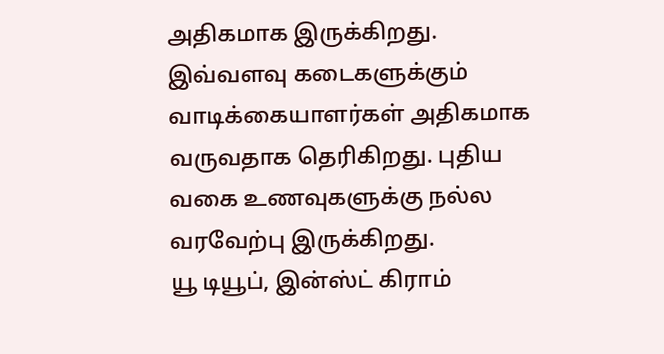அதிகமாக இருக்கிறது. இவ்வளவு கடைகளுக்கும் வாடிக்கையாளர்கள் அதிகமாக வருவதாக தெரிகிறது. புதிய வகை உணவுகளுக்கு நல்ல வரவேற்பு இருக்கிறது.
யூ டியூப், இன்ஸ்ட் கிராம்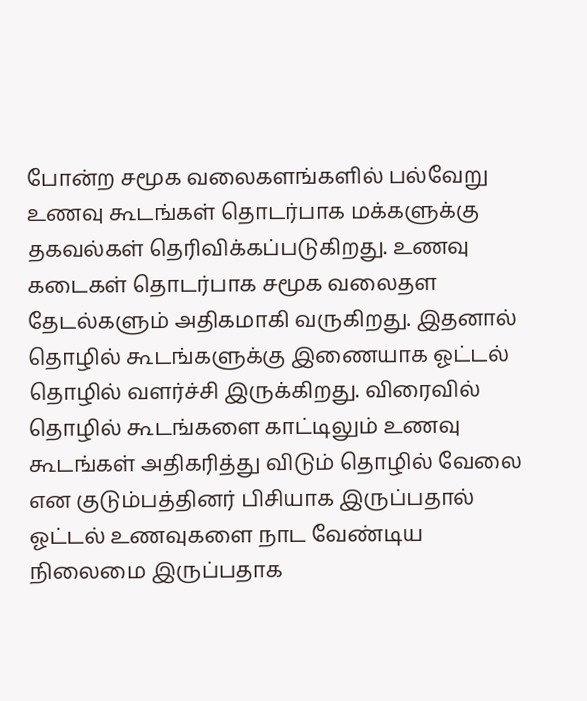போன்ற சமூக வலைகளங்களில் பல்வேறு உணவு கூடங்கள் தொடர்பாக மக்களுக்கு தகவல்கள் தெரிவிக்கப்படுகிறது. உணவு கடைகள் தொடர்பாக சமூக வலைதள தேடல்களும் அதிகமாகி வருகிறது. இதனால் தொழில் கூடங்களுக்கு இணையாக ஓட்டல் தொழில் வளர்ச்சி இருக்கிறது. விரைவில் தொழில் கூடங்களை காட்டிலும் உணவு கூடங்கள் அதிகரித்து விடும் தொழில் வேலை என குடும்பத்தினர் பிசியாக இருப்பதால் ஓட்டல் உணவுகளை நாட வேண்டிய நிலைமை இருப்பதாக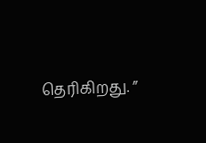தெரிகிறது. ”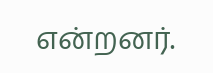என்றனர்.